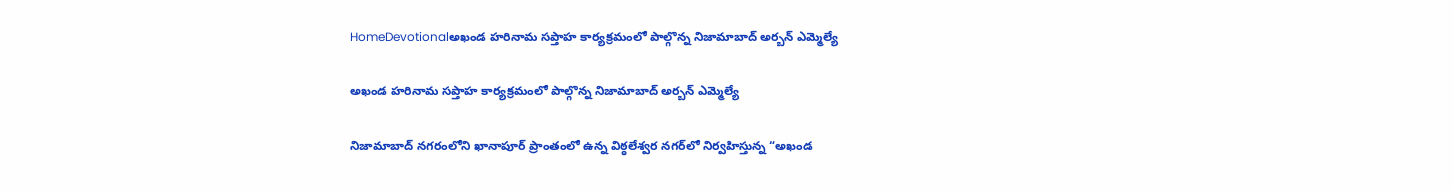HomeDevotionalఅఖండ హరినామ సప్తాహ కార్యక్రమంలో పాల్గొన్న నిజామాబాద్ అర్బన్ ఎమ్మెల్యే

అఖండ హరినామ సప్తాహ కార్యక్రమంలో పాల్గొన్న నిజామాబాద్ అర్బన్ ఎమ్మెల్యే

నిజామాబాద్ నగరంలోని ఖానాపూర్ ప్రాంతంలో ఉన్న విఠ్ఠలేశ్వర నగర్‌లో నిర్వహిస్తున్న “అఖండ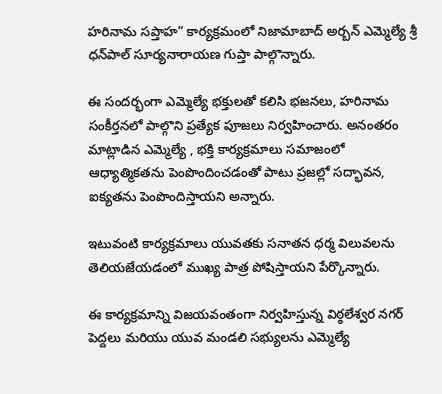హరినామ సప్తాహ” కార్యక్రమంలో నిజామాబాద్ అర్బన్ ఎమ్మెల్యే శ్రీ ధన్‌పాల్ సూర్యనారాయణ గుప్తా పాల్గొన్నారు.

ఈ సందర్భంగా ఎమ్మెల్యే భక్తులతో కలిసి భజనలు, హరినామ సంకీర్తనలో పాల్గొని ప్రత్యేక పూజలు నిర్వహించారు. అనంతరం మాట్లాడిన ఎమ్మెల్యే , భక్తి కార్యక్రమాలు సమాజంలో ఆధ్యాత్మికతను పెంపొందించడంతో పాటు ప్రజల్లో సద్భావన, ఐక్యతను పెంపొందిస్తాయని అన్నారు.

ఇటువంటి కార్యక్రమాలు యువతకు సనాతన ధర్మ విలువలను తెలియజేయడంలో ముఖ్య పాత్ర పోషిస్తాయని పేర్కొన్నారు.

ఈ కార్యక్రమాన్ని విజయవంతంగా నిర్వహిస్తున్న విఠ్ఠలేశ్వర నగర్ పెద్దలు మరియు యువ మండలి సభ్యులను ఎమ్మెల్యే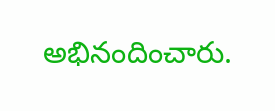అభినందించారు.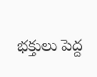భక్తులు పెద్ద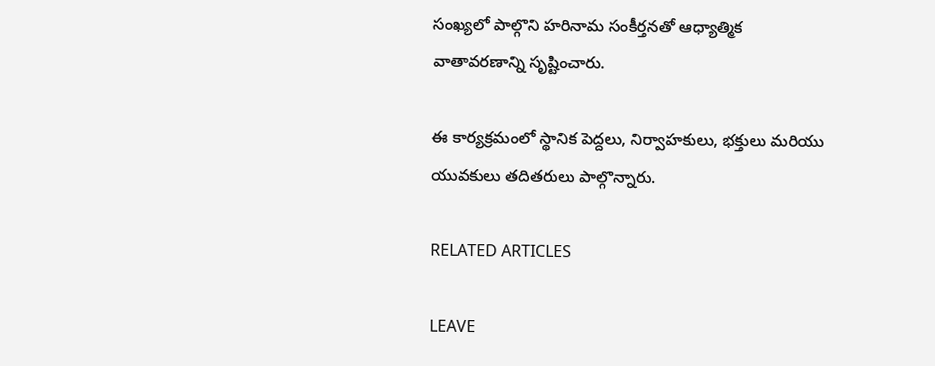సంఖ్యలో పాల్గొని హరినామ సంకీర్తనతో ఆధ్యాత్మిక వాతావరణాన్ని సృష్టించారు.

ఈ కార్యక్రమంలో స్థానిక పెద్దలు, నిర్వాహకులు, భక్తులు మరియు యువకులు తదితరులు పాల్గొన్నారు.

RELATED ARTICLES

LEAVE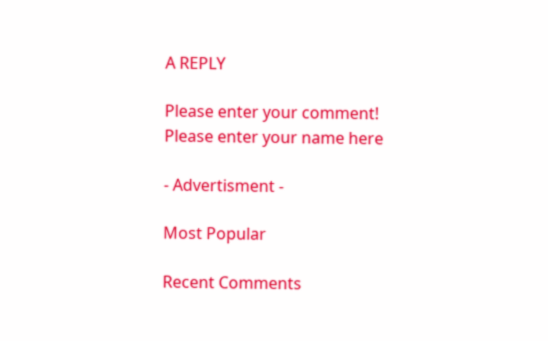A REPLY

Please enter your comment!
Please enter your name here

- Advertisment -

Most Popular

Recent Comments